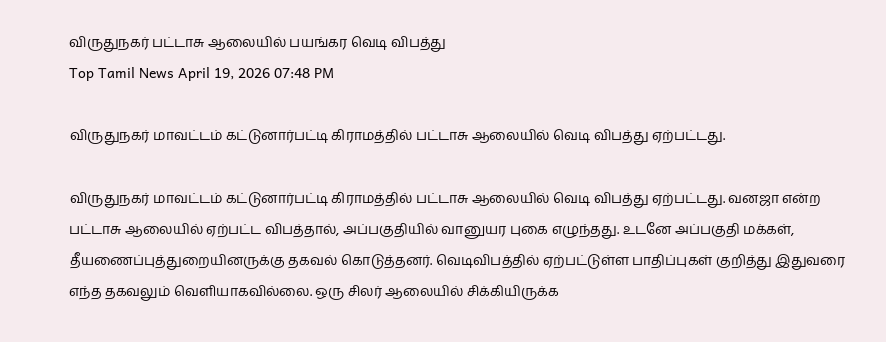விருதுநகர் பட்டாசு ஆலையில் பயங்கர வெடி விபத்து
Top Tamil News April 19, 2026 07:48 PM

விருதுநகர் மாவட்டம் கட்டுனார்பட்டி கிராமத்தில் பட்டாசு ஆலையில் வெடி விபத்து ஏற்பட்டது.

விருதுநகர் மாவட்டம் கட்டுனார்பட்டி கிராமத்தில் பட்டாசு ஆலையில் வெடி விபத்து ஏற்பட்டது. வனஜா என்ற பட்டாசு ஆலையில் ஏற்பட்ட விபத்தால், அப்பகுதியில் வானுயர புகை எழுந்தது. உடனே அப்பகுதி மக்கள், தீயணைப்புத்துறையினருக்கு தகவல் கொடுத்தனர். வெடிவிபத்தில் ஏற்பட்டுள்ள பாதிப்புகள் குறித்து இதுவரை எந்த தகவலும் வெளியாகவில்லை. ஒரு சிலர் ஆலையில் சிக்கியிருக்க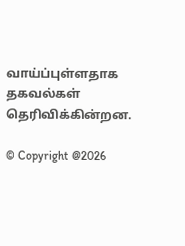வாய்ப்புள்ளதாக தகவல்கள் தெரிவிக்கின்றன.

© Copyright @2026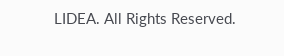LIDEA. All Rights Reserved.